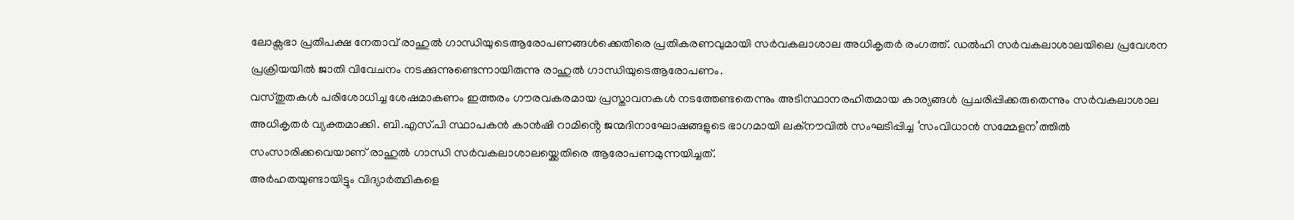ലോക്സഭാ പ്രതിപക്ഷ നേതാവ് രാഹുൽ ഗാന്ധിയുടെആരോപണങ്ങൾക്കെതിരെ പ്രതികരണവുമായി സർവകലാശാല അധികൃതർ രംഗത്ത്. ഡൽഹി സർവകലാശാലയിലെ പ്രവേശന പ്രക്രിയയിൽ ജാതി വിവേചനം നടക്കുന്നുണ്ടെന്നായിരുന്നു രാഹുൽ ഗാന്ധിയുടെആരോപണം.
വസ്തുതകൾ പരിശോധിച്ച ശേഷമാകണം ഇത്തരം ഗൗരവകരമായ പ്രസ്താവനകൾ നടത്തേണ്ടതെന്നും അടിസ്ഥാനരഹിതമായ കാര്യങ്ങൾ പ്രചരിപ്പിക്കരുതെന്നും സർവകലാശാല അധികൃതർ വ്യക്തമാക്കി. ബി.എസ്.പി സ്ഥാപകൻ കാൻഷി റാമിൻ്റെ ജന്മദിനാഘോഷങ്ങളുടെ ഭാഗമായി ലക്നൗവിൽ സംഘടിപ്പിച്ച ‘സംവിധാൻ സമ്മേളന’ത്തിൽ സംസാരിക്കവെയാണ് രാഹുൽ ഗാന്ധി സർവകലാശാലയ്ക്കെതിരെ ആരോപണമുന്നയിച്ചത്.
അർഹതയുണ്ടായിട്ടും വിദ്യാർത്ഥികളെ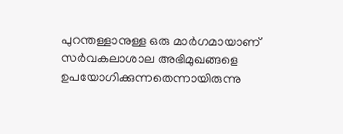പുറന്തള്ളാനുള്ള ഒരു മാർഗമായാണ് സർവകലാശാല അഭിമുഖങ്ങളെ ഉപയോഗിക്കുന്നതെന്നായിരുന്നു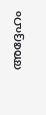അദ്ദേഹം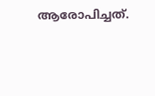ആരോപിച്ചത്.